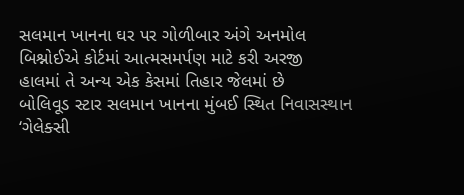સલમાન ખાનના ઘર પર ગોળીબાર અંગે અનમોલ બિશ્નોઈએ કોર્ટમાં આત્મસમર્પણ માટે કરી અરજી
હાલમાં તે અન્ય એક કેસમાં તિહાર જેલમાં છે
બોલિવૂડ સ્ટાર સલમાન ખાનના મુંબઈ સ્થિત નિવાસસ્થાન ‘ગેલેક્સી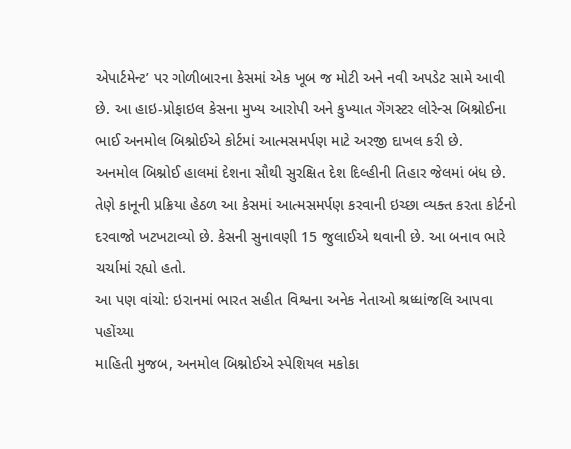એપાર્ટમેન્ટ’ પર ગોળીબારના કેસમાં એક ખૂબ જ મોટી અને નવી અપડેટ સામે આવી છે. આ હાઇ-પ્રોફાઇલ કેસના મુખ્ય આરોપી અને કુખ્યાત ગેંગસ્ટર લોરેન્સ બિશ્નોઈના ભાઈ અનમોલ બિશ્નોઈએ કોર્ટમાં આત્મસમર્પણ માટે અરજી દાખલ કરી છે.
અનમોલ બિશ્નોઈ હાલમાં દેશના સૌથી સુરક્ષિત દેશ દિલ્હીની તિહાર જેલમાં બંધ છે. તેણે કાનૂની પ્રક્રિયા હેઠળ આ કેસમાં આત્મસમર્પણ કરવાની ઇચ્છા વ્યક્ત કરતા કોર્ટનો દરવાજો ખટખટાવ્યો છે. કેસની સુનાવણી 15 જુલાઈએ થવાની છે. આ બનાવ ભારે ચર્ચામાં રહ્યો હતો.
આ પણ વાંચો: ઇરાનમાં ભારત સહીત વિશ્વના અનેક નેતાઓ શ્રધ્ધાંજલિ આપવા પહોંચ્યા
માહિતી મુજબ, અનમોલ બિશ્નોઈએ સ્પેશિયલ મકોકા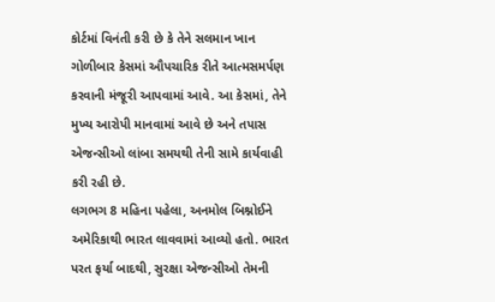કોર્ટમાં વિનંતી કરી છે કે તેને સલમાન ખાન ગોળીબાર કેસમાં ઔપચારિક રીતે આત્મસમર્પણ કરવાની મંજૂરી આપવામાં આવે. આ કેસમાં, તેને મુખ્ય આરોપી માનવામાં આવે છે અને તપાસ એજન્સીઓ લાંબા સમયથી તેની સામે કાર્યવાહી કરી રહી છે.
લગભગ 8 મહિના પહેલા, અનમોલ બિશ્નોઈને અમેરિકાથી ભારત લાવવામાં આવ્યો હતો. ભારત પરત ફર્યા બાદથી, સુરક્ષા એજન્સીઓ તેમની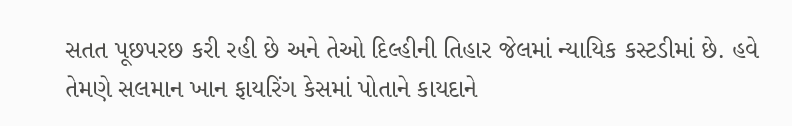સતત પૂછપરછ કરી રહી છે અને તેઓ દિલ્હીની તિહાર જેલમાં ન્યાયિક કસ્ટડીમાં છે. હવે તેમણે સલમાન ખાન ફાયરિંગ કેસમાં પોતાને કાયદાને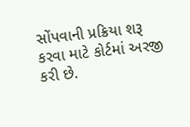સોંપવાની પ્રક્રિયા શરૂ કરવા માટે કોર્ટમાં અરજી કરી છે.